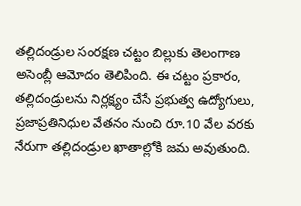తల్లిదండ్రుల సంరక్షణ చట్టం బిల్లుకు తెలంగాణ అసెంబ్లీ ఆమోదం తెలిపింది. ఈ చట్టం ప్రకారం, తల్లిదండ్రులను నిర్లక్ష్యం చేసే ప్రభుత్వ ఉద్యోగులు, ప్రజాప్రతినిధుల వేతనం నుంచి రూ.10 వేల వరకు నేరుగా తల్లిదండ్రుల ఖాతాల్లోకి జమ అవుతుంది.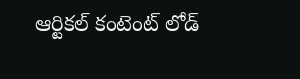ఆర్టికల్ కంటెంట్ లోడ్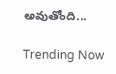అవుతోంది...

Trending Now